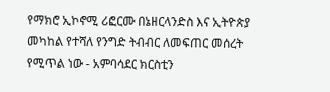የማክሮ ኢኮኖሚ ሪፎርሙ በኔዘርላንድስ እና ኢትዮጵያ መካከል የተሻለ የንግድ ትብብር ለመፍጠር መሰረት የሚጥል ነው - አምባሳደር ክርስቲን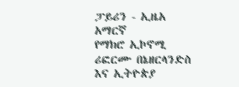ፓይሪን - ኢዜአ አማርኛ
የማክሮ ኢኮኖሚ ሪፎርሙ በኔዘርላንድስ እና ኢትዮጵያ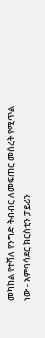መካከል የተሻለ የንግድ ትብብር ለመፍጠር መሰረት የሚጥል ነው - አምባሳደር ክርስቲን ፓይሪን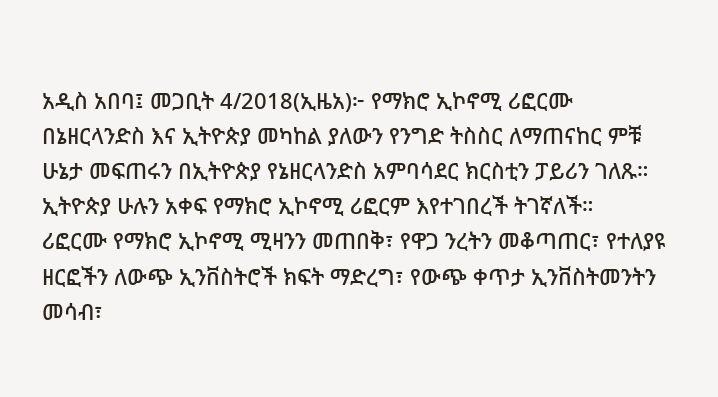አዲስ አበባ፤ መጋቢት 4/2018(ኢዜአ)፦ የማክሮ ኢኮኖሚ ሪፎርሙ በኔዘርላንድስ እና ኢትዮጵያ መካከል ያለውን የንግድ ትስስር ለማጠናከር ምቹ ሁኔታ መፍጠሩን በኢትዮጵያ የኔዘርላንድስ አምባሳደር ክርስቲን ፓይሪን ገለጹ።
ኢትዮጵያ ሁሉን አቀፍ የማክሮ ኢኮኖሚ ሪፎርም እየተገበረች ትገኛለች።
ሪፎርሙ የማክሮ ኢኮኖሚ ሚዛንን መጠበቅ፣ የዋጋ ንረትን መቆጣጠር፣ የተለያዩ ዘርፎችን ለውጭ ኢንቨስትሮች ክፍት ማድረግ፣ የውጭ ቀጥታ ኢንቨስትመንትን መሳብ፣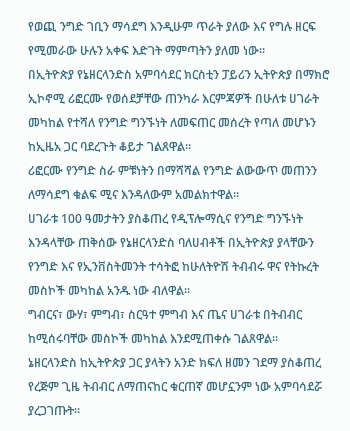የወጪ ንግድ ገቢን ማሳደግ እንዲሁም ጥራት ያለው እና የግሉ ዘርፍ የሚመራው ሁሉን አቀፍ እድገት ማምጣትን ያለመ ነው።
በኢትዮጵያ የኔዘርላንድስ አምባሳደር ክርስቲን ፓይሪን ኢትዮጵያ በማክሮ ኢኮኖሚ ሪፎርሙ የወሰደቻቸው ጠንካራ እርምጃዎች በሁለቱ ሀገራት መካከል የተሻለ የንግድ ግንኙነት ለመፍጠር መሰረት የጣለ መሆኑን ከኢዜአ ጋር ባደረጉት ቆይታ ገልጸዋል።
ሪፎርሙ የንግድ ስራ ምቹነትን በማሻሻል የንግድ ልውውጥ መጠንን ለማሳደግ ቁልፍ ሚና እንዳለውም አመልክተዋል።
ሀገራቱ 100 ዓመታትን ያስቆጠረ የዲፕሎማሲና የንግድ ግንኙነት እንዳላቸው ጠቅሰው የኔዘርላንድስ ባለሀብቶች በኢትዮጵያ ያላቸውን የንግድ እና የኢንቨስትመንት ተሳትፎ ከሁለትዮሽ ትብብሩ ዋና የትኩረት መስኮች መካከል አንዱ ነው ብለዋል።
ግብርና፣ ውሃ፣ ምግብ፣ ስርዓተ ምግብ እና ጤና ሀገራቱ በትብብር ከሚሰሩባቸው መስኮች መካከል እንደሚጠቀሱ ገልጸዋል።
ኔዘርላንድስ ከኢትዮጵያ ጋር ያላትን አንድ ክፍለ ዘመን ገደማ ያስቆጠረ የረጅም ጊዜ ትብብር ለማጠናከር ቁርጠኛ መሆኗንም ነው አምባሳደሯ ያረጋገጡት።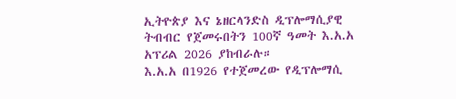ኢትዮጵያ እና ኔዘርላንድስ ዲፕሎማሲያዊ ትብብር የጀመሩበትን 100ኛ ዓመት እ.አ.አ አፕሪል 2026 ያከብራሉ።
እ.አ.አ በ1926 የተጀመረው የዲፕሎማሲ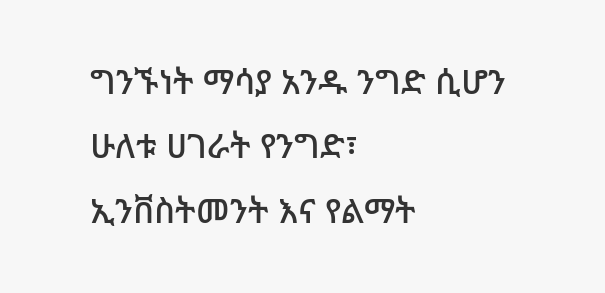ግንኙነት ማሳያ አንዱ ንግድ ሲሆን ሁለቱ ሀገራት የንግድ፣ ኢንቨስትመንት እና የልማት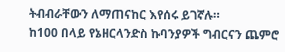ትብብራቸውን ለማጠናከር እየሰሩ ይገኛሉ።
ከ100 በላይ የኔዘርላንድስ ኩባንያዎች ግብርናን ጨምሮ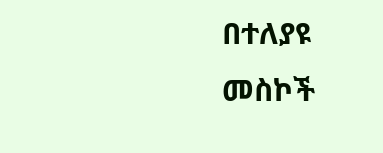በተለያዩ መስኮች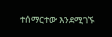ተሰማርተው እንደሚገኙ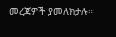መረጃዎች ያመለክታሉ።